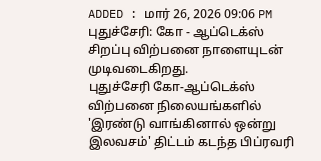ADDED : மார் 26, 2026 09:06 PM
புதுச்சேரி: கோ - ஆப்டெக்ஸ் சிறப்பு விற்பனை நாளையுடன் முடிவடைகிறது.
புதுச்சேரி கோ-ஆப்டெக்ஸ் விற்பனை நிலையங்களில் 'இரண்டு வாங்கினால் ஒன்று இலவசம்' திட்டம் கடந்த பிப்ரவரி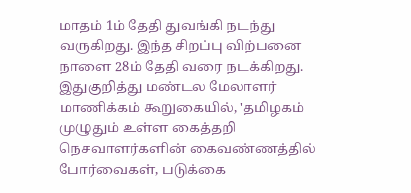மாதம் 1ம் தேதி துவங்கி நடந்து வருகிறது. இந்த சிறப்பு விற்பனை நாளை 28ம் தேதி வரை நடக்கிறது.
இதுகுறித்து மண்டல மேலாளர் மாணிக்கம் கூறுகையில், 'தமிழகம் முழுதும் உள்ள கைத்தறி நெசவாளர்களின் கைவண்ணத்தில் போர்வைகள், படுக்கை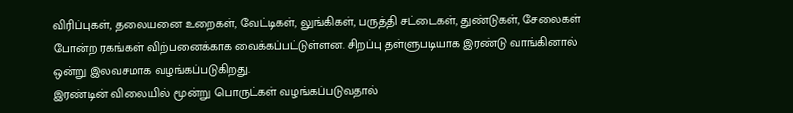விரிப்புகள், தலையனை உறைகள், வேட்டிகள், லுங்கிகள், பருத்தி சட்டைகள், துண்டுகள், சேலைகள் போன்ற ரகங்கள் விற்பனைக்காக வைக்கப்பட்டுள்ளன. சிறப்பு தள்ளுபடியாக இரண்டு வாங்கினால் ஒன்று இலவசமாக வழங்கப்படுகிறது.
இரண்டின் விலையில் மூன்று பொருட்கள் வழங்கப்படுவதால்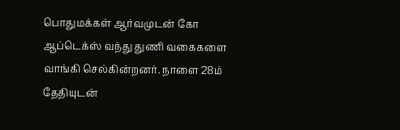பொதுமக்கள் ஆர்வமுடன் கோ ஆப்டெக்ஸ் வந்து துணி வகைகளை வாங்கி செல்கின்றனர். நாளை 28ம் தேதியுடன்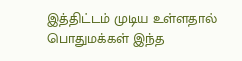இத்திட்டம் முடிய உள்ளதால் பொதுமக்கள் இந்த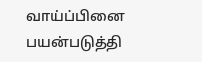வாய்ப்பினை பயன்படுத்தி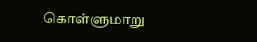கொள்ளுமாறு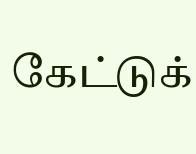கேட்டுக்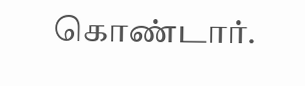கொண்டார்.